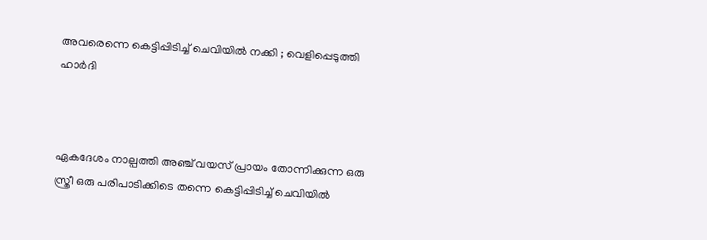അവരെന്നെ കെട്ടിപ്പിടിച്ച് ചെവിയിൽ നക്കി ; വെളിപ്പെടുത്തി ഹാർദി



ഏകദേശം നാല്പ‍ത്തി അഞ്ച് വയസ് പ്രായം തോന്നിക്കുന്ന ഒരു സ്ത്രീ ഒരു പരിപാടിക്കിടെ തന്നെ കെട്ടിപ്പിടിച്ച് ചെവിയിൽ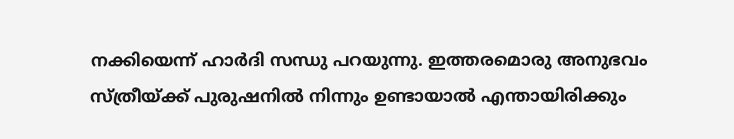നക്കിയെന്ന് ഹാർദി സന്ധു പറയുന്നു. ഇത്തരമൊരു അനുഭവം സ്ത്രീയ്ക്ക് പുരുഷനിൽ നിന്നും ഉണ്ടായാൽ എന്തായിരിക്കും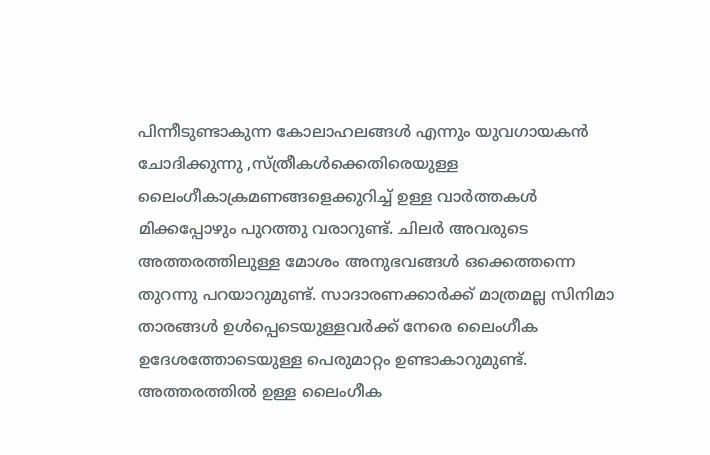പിന്നീടുണ്ടാകുന്ന കോലാഹലങ്ങൾ എന്നും യുവഗായകൻ ചോദിക്കുന്നു ,സ്ത്രീകൾക്കെതിരെയുള്ള ലൈംഗീകാക്രമണങ്ങളെക്കുറിച്ച് ഉള്ള വാർത്തകൾ മിക്കപ്പോഴും പുറത്തു വരാറുണ്ട്. ചിലർ അവരുടെ അത്തരത്തിലുള്ള മോശം അനുഭവങ്ങൾ ഒക്കെത്തന്നെ തുറന്നു പറയാറുമുണ്ട്. സാദാരണക്കാർക്ക് മാത്രമല്ല സിനിമാ താരങ്ങൾ ഉൾപ്പെടെയുള്ളവർക്ക് നേരെ ലൈംഗീക ഉദേശത്തോടെയുള്ള പെരുമാറ്റം ഉണ്ടാകാറുമുണ്ട്. അത്തരത്തിൽ ഉള്ള ലൈംഗീക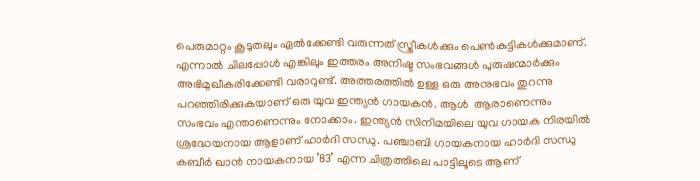പെരുമാറ്റം കൂടുതലും ഏൽക്കേണ്ടി വരുന്നത് സ്ത്രീകൾക്കും പെൺകുട്ടികൾക്കുമാണ്. എന്നാൽ ചിലപ്പോൾ എങ്കിലും ഇത്തരം അനിഷ്ട സംഭവങ്ങൾ പുരുഷന്മാർക്കും അഭിമുഖീകരിക്കേണ്ടി വരാറുണ്ട്. അത്തരത്തിൽ ഉള്ള ഒരു അനുഭവം തുറന്നു പറഞ്ഞിരിക്കുകയാണ് ഒരു യുവ ഇന്ത്യൻ ഗായകൻ. ആൾ  ആരാണെന്നും സംഭവം എന്താണെന്നും നോക്കാം. ഇന്ത്യൻ സിനിമയിലെ യുവ ഗായക നിരയിൽ ശ്രദ്ധേയനായ ആളാണ് ഹാർദി സന്ധു. പഞ്ചാബി ഗായകനായ ഹാർദി സന്ധു  കബീർ ഖാൻ നായകനായ ’83’ എന്ന ചിത്രത്തിലെ പാട്ടിലൂടെ ആണ്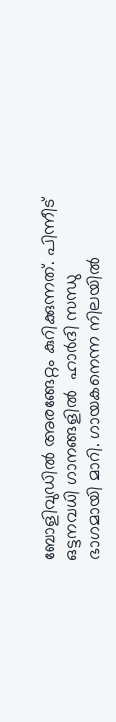ബോളിവുഡിൽ അരങ്ങേറ്റം കുറിക്കുന്നത്. പിന്നീട് ഒട്ടനവധി ഗാനങ്ങളിൽ  ഹാർദി സന്ധു ഭാഗമായി മാറി. ഗായകനെന്ന നിലയിൽ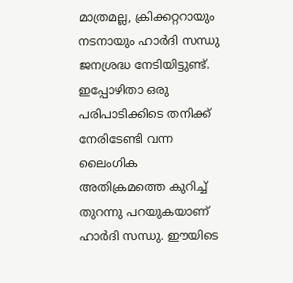മാത്രമല്ല, ക്രിക്കറ്ററായും നടനായും ഹാർദി സന്ധു ജനശ്രദ്ധ നേടിയിട്ടുണ്ട്. ഇപ്പോഴിതാ ഒരു പരിപാടിക്കിടെ തനിക്ക് നേരിടേണ്ടി വന്ന ലൈംഗിക അതിക്രമത്തെ കുറിച്ച് തുറന്നു പറയുകയാണ് ഹാർദി സന്ധു. ഈയിടെ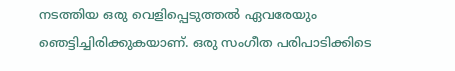നടത്തിയ ഒരു വെളിപ്പെടുത്തൽ ഏവരേയും ഞെട്ടിച്ചിരിക്കുകയാണ്. ഒരു സംഗീത പരിപാടിക്കിടെ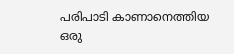പരിപാടി കാണാനെത്തിയ ഒരു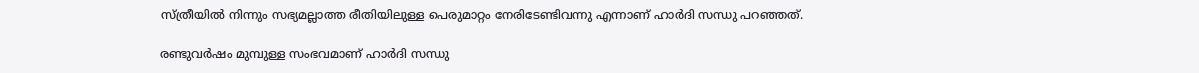സ്ത്രീയിൽ നിന്നും സഭ്യമല്ലാത്ത രീതിയിലുള്ള പെരുമാറ്റം നേരിടേണ്ടിവന്നു എന്നാണ് ഹാർദി സന്ധു പറഞ്ഞത്.

രണ്ടുവർഷം മുമ്പുള്ള സംഭവമാണ് ഹാർദി സന്ധു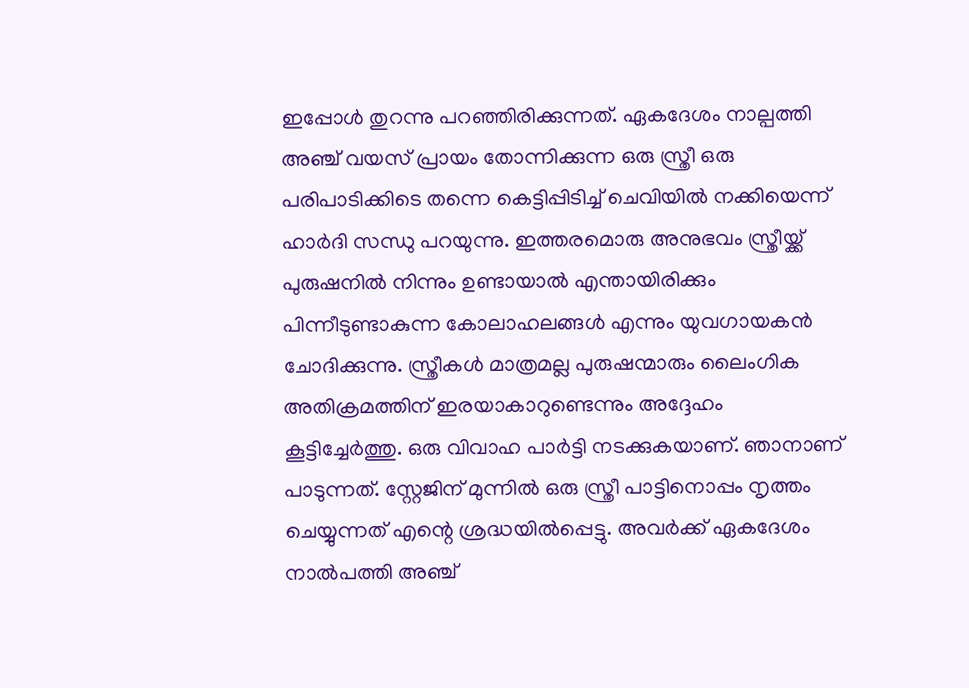ഇപ്പോൾ തുറന്നു പറഞ്ഞിരിക്കുന്നത്. ഏകദേശം നാല്പ‍ത്തി അഞ്ച് വയസ് പ്രായം തോന്നിക്കുന്ന ഒരു സ്ത്രീ ഒരു പരിപാടിക്കിടെ തന്നെ കെട്ടിപ്പിടിച്ച് ചെവിയിൽ നക്കിയെന്ന് ഹാർദി സന്ധു പറയുന്നു. ഇത്തരമൊരു അനുഭവം സ്ത്രീയ്ക്ക് പുരുഷനിൽ നിന്നും ഉണ്ടായാൽ എന്തായിരിക്കും പിന്നീടുണ്ടാകുന്ന കോലാഹലങ്ങൾ എന്നും യുവഗായകൻ ചോദിക്കുന്നു. സ്ത്രീകൾ മാത്രമല്ല പുരുഷന്മാരും ലൈംഗിക അതിക്രമത്തിന് ഇരയാകാറുണ്ടെന്നും അദ്ദേഹം കൂട്ടിച്ചേർത്തു. ഒരു വിവാഹ പാർട്ടി നടക്കുകയാണ്. ഞാനാണ് പാടുന്നത്. സ്റ്റേജിന് മുന്നിൽ ഒരു സ്ത്രീ പാട്ടിനൊപ്പം നൃത്തം ചെയ്യുന്നത് എന്റെ ശ്രദ്ധയിൽപ്പെട്ടു. അവർക്ക് ഏകദേശം നാൽപത്തി അഞ്ച്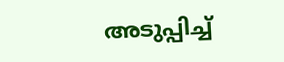അടുപ്പിച്ച്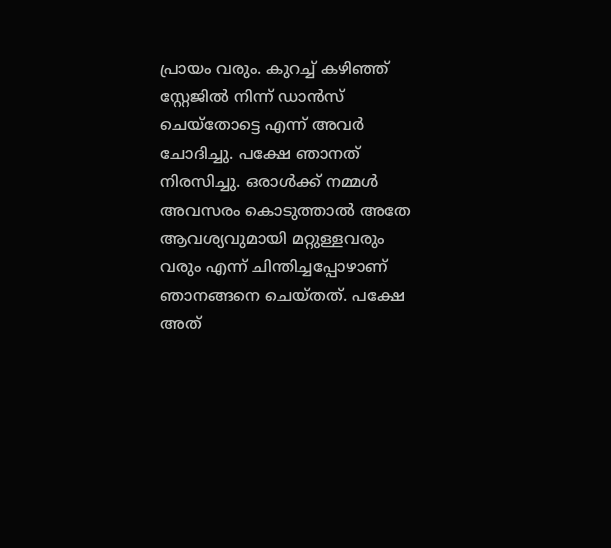പ്രായം വരും. കുറച്ച് കഴിഞ്ഞ് സ്റ്റേജിൽ നിന്ന് ഡാൻസ് ചെയ്തോട്ടെ എന്ന് അവർ ചോദിച്ചു. പക്ഷേ ഞാനത് നിരസിച്ചു. ഒരാൾക്ക് നമ്മൾ അവസരം കൊടുത്താൽ അതേ ആവശ്യവുമായി മറ്റുള്ളവരും വരും എന്ന് ചിന്തിച്ചപ്പോഴാണ് ഞാനങ്ങനെ ചെയ്തത്. പക്ഷേ അത്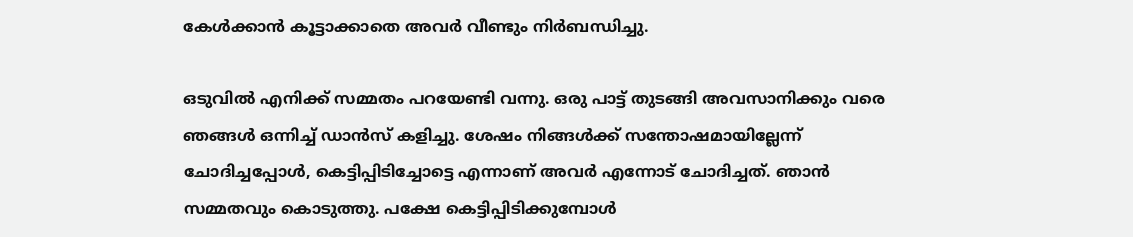കേൾക്കാൻ കൂട്ടാക്കാതെ അവർ വീണ്ടും നിർബന്ധിച്ചു.

ഒടുവിൽ എനിക്ക് സമ്മതം പറയേണ്ടി വന്നു. ഒരു പാട്ട് തുടങ്ങി അവസാനിക്കും വരെ ഞങ്ങൾ ഒന്നിച്ച് ഡാൻസ് കളിച്ചു. ശേഷം നിങ്ങൾക്ക് സന്തോഷമായില്ലേന്ന് ചോദിച്ചപ്പോൾ, കെട്ടിപ്പിടിച്ചോട്ടെ എന്നാണ് അവർ എന്നോട് ചോദിച്ചത്. ഞാൻ സമ്മതവും കൊടുത്തു. പക്ഷേ കെട്ടിപ്പിടിക്കുമ്പോൾ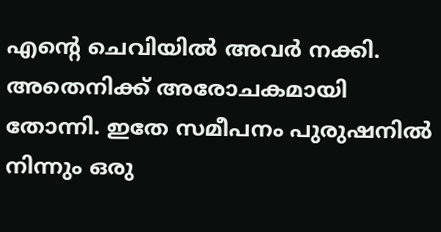എന്റെ ചെവിയിൽ അവർ നക്കി. അതെനിക്ക് അരോചകമായി തോന്നി. ഇതേ സമീപനം പുരുഷനിൽ നിന്നും ഒരു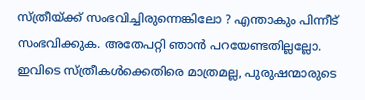സ്ത്രീയ്ക്ക് സംഭവിച്ചിരുന്നെങ്കിലോ ? എന്താകും പിന്നീട് സംഭവിക്കുക. അതേപറ്റി ഞാൻ പറയേണ്ടതില്ലല്ലോ. ഇവിടെ സ്ത്രീകൾക്കെതിരെ മാത്രമല്ല, പുരുഷന്മാരുടെ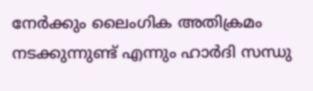നേർക്കും ലൈംഗിക അതിക്രമം നടക്കുന്നുണ്ട് എന്നും ഹാർദി സന്ധു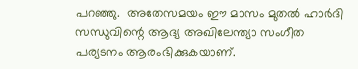പറഞ്ഞു.  അതേസമയം ഈ മാസം മുതൽ ഹാർദി  സന്ധുവിന്റെ ആദ്യ അഖിലേന്ത്യാ സംഗീത പര്യടനം ആരംഭിക്കുകയാണ്.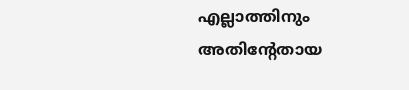എല്ലാത്തിനും അതിന്റേതായ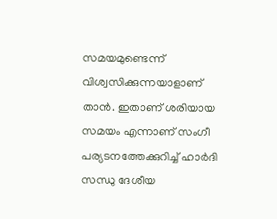സമയമുണ്ടെന്ന് വിശ്വസിക്കുന്നയാളാണ് താൻ. ഇതാണ് ശരിയായ സമയം എന്നാണ് സംഗീ പര്യടനത്തേക്കുറിച്ച് ഹാർദി സന്ധു ദേശീയ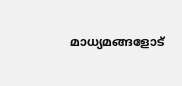മാധ്യമങ്ങളോട്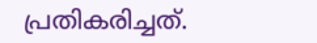പ്രതികരിച്ചത്.